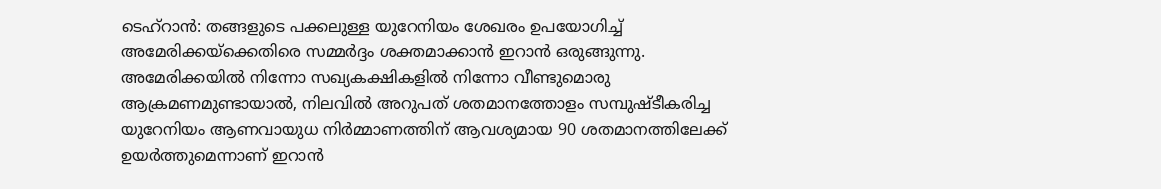ടെഹ്റാൻ: തങ്ങളുടെ പക്കലുള്ള യുറേനിയം ശേഖരം ഉപയോഗിച്ച് അമേരിക്കയ്ക്കെതിരെ സമ്മർദ്ദം ശക്തമാക്കാൻ ഇറാൻ ഒരുങ്ങുന്നു. അമേരിക്കയിൽ നിന്നോ സഖ്യകക്ഷികളിൽ നിന്നോ വീണ്ടുമൊരു ആക്രമണമുണ്ടായാൽ, നിലവിൽ അറുപത് ശതമാനത്തോളം സമ്പുഷ്ടീകരിച്ച യുറേനിയം ആണവായുധ നിർമ്മാണത്തിന് ആവശ്യമായ 90 ശതമാനത്തിലേക്ക് ഉയർത്തുമെന്നാണ് ഇറാൻ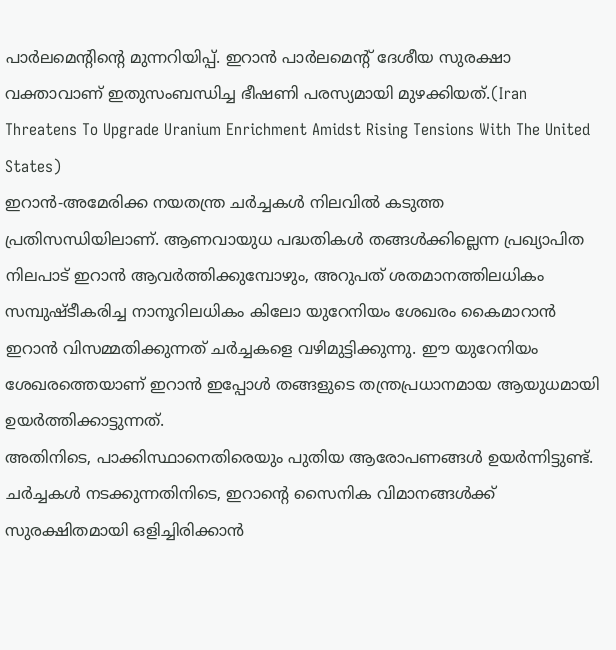പാർലമെന്റിന്റെ മുന്നറിയിപ്പ്. ഇറാൻ പാർലമെന്റ് ദേശീയ സുരക്ഷാ വക്താവാണ് ഇതുസംബന്ധിച്ച ഭീഷണി പരസ്യമായി മുഴക്കിയത്.(Iran Threatens To Upgrade Uranium Enrichment Amidst Rising Tensions With The United States)
ഇറാൻ-അമേരിക്ക നയതന്ത്ര ചർച്ചകൾ നിലവിൽ കടുത്ത പ്രതിസന്ധിയിലാണ്. ആണവായുധ പദ്ധതികൾ തങ്ങൾക്കില്ലെന്ന പ്രഖ്യാപിത നിലപാട് ഇറാൻ ആവർത്തിക്കുമ്പോഴും, അറുപത് ശതമാനത്തിലധികം സമ്പുഷ്ടീകരിച്ച നാനൂറിലധികം കിലോ യുറേനിയം ശേഖരം കൈമാറാൻ ഇറാൻ വിസമ്മതിക്കുന്നത് ചർച്ചകളെ വഴിമുട്ടിക്കുന്നു. ഈ യുറേനിയം ശേഖരത്തെയാണ് ഇറാൻ ഇപ്പോൾ തങ്ങളുടെ തന്ത്രപ്രധാനമായ ആയുധമായി ഉയർത്തിക്കാട്ടുന്നത്.
അതിനിടെ, പാക്കിസ്ഥാനെതിരെയും പുതിയ ആരോപണങ്ങൾ ഉയർന്നിട്ടുണ്ട്. ചർച്ചകൾ നടക്കുന്നതിനിടെ, ഇറാന്റെ സൈനിക വിമാനങ്ങൾക്ക് സുരക്ഷിതമായി ഒളിച്ചിരിക്കാൻ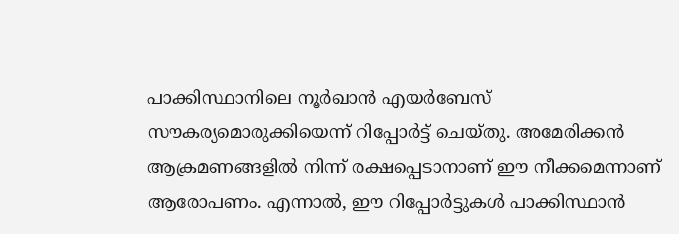പാക്കിസ്ഥാനിലെ നൂർഖാൻ എയർബേസ് സൗകര്യമൊരുക്കിയെന്ന് റിപ്പോർട്ട് ചെയ്തു. അമേരിക്കൻ ആക്രമണങ്ങളിൽ നിന്ന് രക്ഷപ്പെടാനാണ് ഈ നീക്കമെന്നാണ് ആരോപണം. എന്നാൽ, ഈ റിപ്പോർട്ടുകൾ പാക്കിസ്ഥാൻ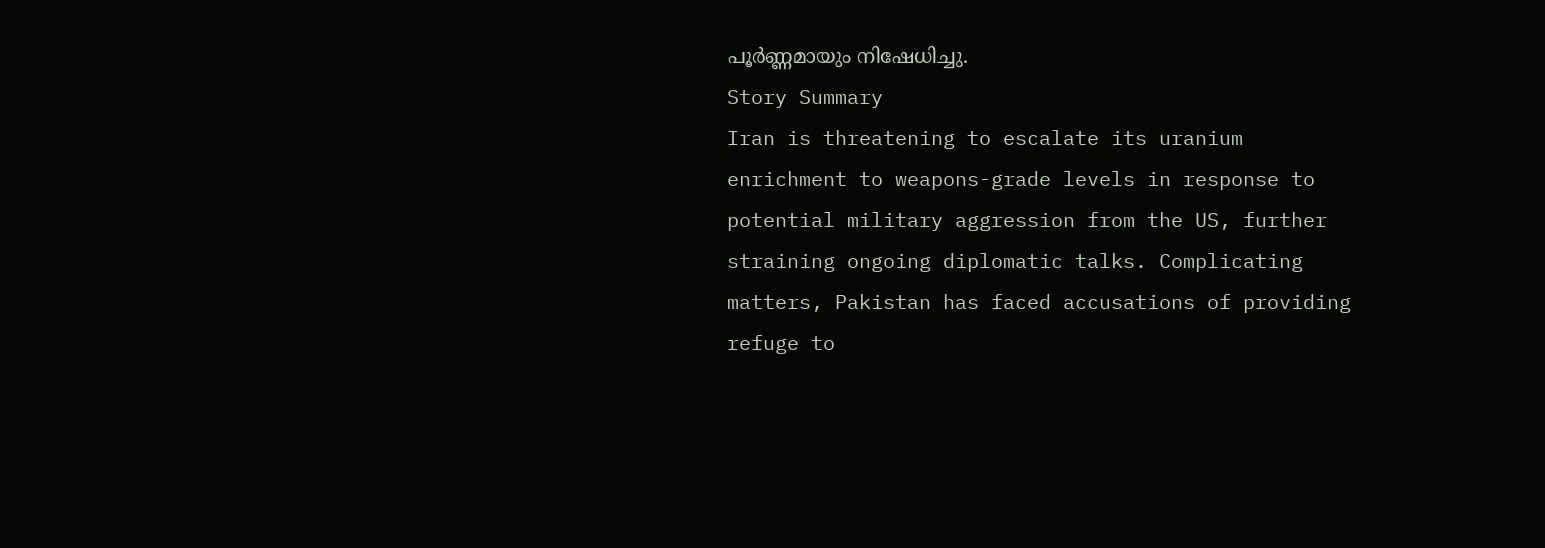പൂർണ്ണമായും നിഷേധിച്ചു.
Story Summary
Iran is threatening to escalate its uranium enrichment to weapons-grade levels in response to potential military aggression from the US, further straining ongoing diplomatic talks. Complicating matters, Pakistan has faced accusations of providing refuge to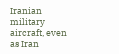Iranian military aircraft, even as Iran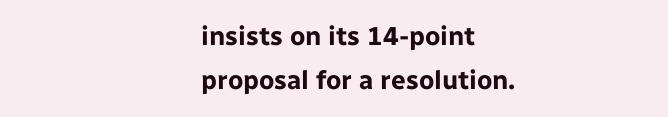insists on its 14-point proposal for a resolution.